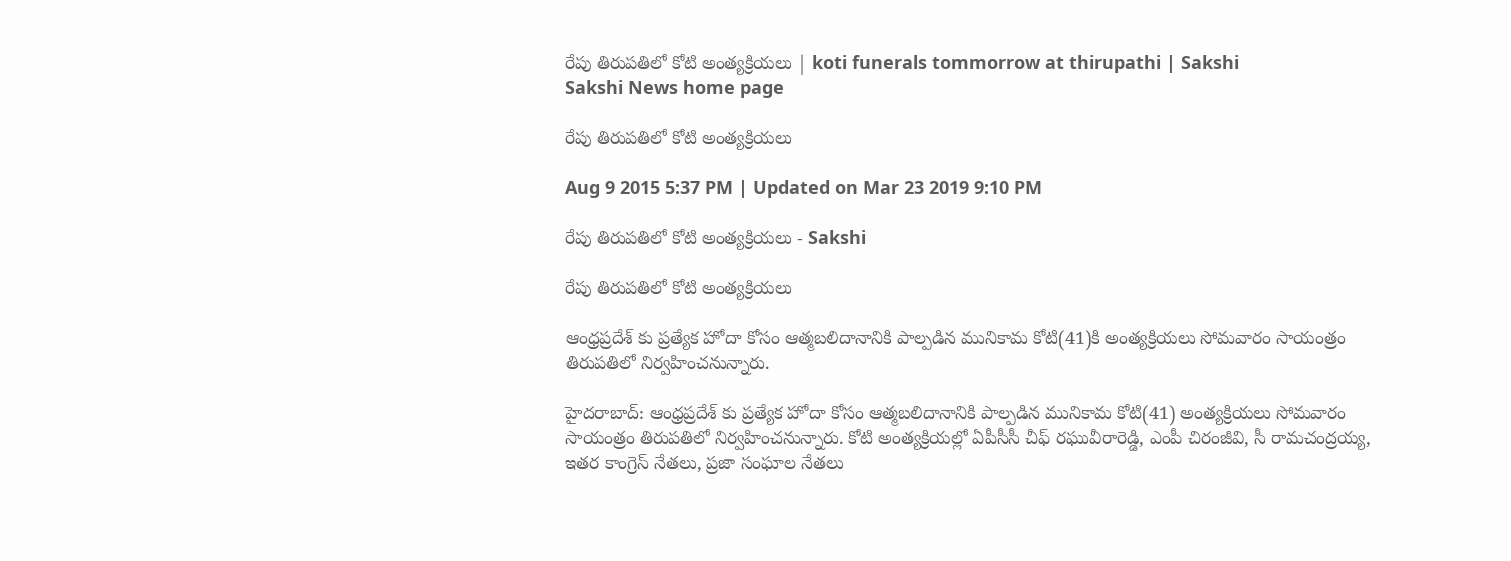రేపు తిరుపతిలో కోటి అంత్యక్రియలు | koti funerals tommorrow at thirupathi | Sakshi
Sakshi News home page

రేపు తిరుపతిలో కోటి అంత్యక్రియలు

Aug 9 2015 5:37 PM | Updated on Mar 23 2019 9:10 PM

రేపు తిరుపతిలో కోటి అంత్యక్రియలు - Sakshi

రేపు తిరుపతిలో కోటి అంత్యక్రియలు

ఆంధ్రప్రదేశ్ కు ప్రత్యేక హోదా కోసం ఆత్మబలిదానానికి పాల్పడిన మునికామ కోటి(41)కి అంత్యక్రియలు సోమవారం సాయంత్రం తిరుపతిలో నిర్వహించనున్నారు.

హైదరాబాద్: ఆంధ్రప్రదేశ్ కు ప్రత్యేక హోదా కోసం ఆత్మబలిదానానికి పాల్పడిన మునికామ కోటి(41) అంత్యక్రియలు సోమవారం సాయంత్రం తిరుపతిలో నిర్వహించనున్నారు. కోటి అంత్యక్రియల్లో ఏపీసీసీ చీఫ్ రఘువీరారెడ్డి, ఎంపీ చిరంజీవి, సీ రామచంద్రయ్య, ఇతర కాంగ్రెస్ నేతలు, ప్రజా సంఘాల నేతలు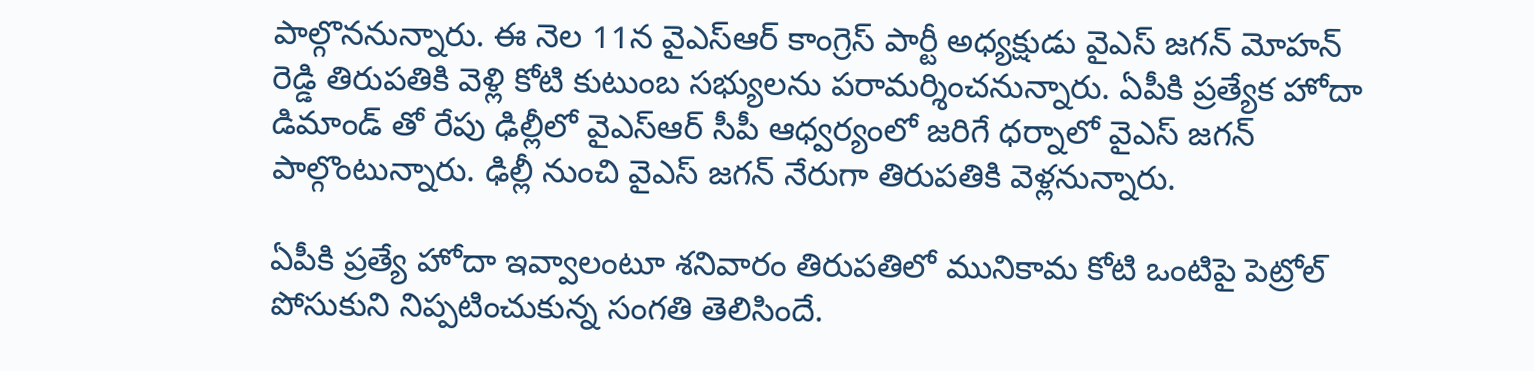పాల్గొననున్నారు. ఈ నెల 11న వైఎస్ఆర్ కాంగ్రెస్ పార్టీ అధ్యక్షుడు వైఎస్ జగన్ మోహన్ రెడ్డి తిరుపతికి వెళ్లి కోటి కుటుంబ సభ్యులను పరామర్శించనున్నారు. ఏపీకి ప్రత్యేక హోదా డిమాండ్ తో రేపు ఢిల్లీలో వైఎస్ఆర్ సీపీ ఆధ్వర్యంలో జరిగే ధర్నాలో వైఎస్ జగన్ పాల్గొంటున్నారు. ఢిల్లీ నుంచి వైఎస్ జగన్ నేరుగా తిరుపతికి వెళ్లనున్నారు.

ఏపీకి ప్రత్యే హోదా ఇవ్వాలంటూ శనివారం తిరుపతిలో మునికామ కోటి ఒంటిపై పెట్రోల్ పోసుకుని నిప్పటించుకున్న సంగతి తెలిసిందే.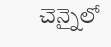చెన్నైలో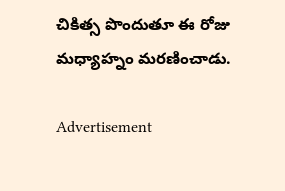చికిత్స పొందుతూ ఈ రోజు మధ్యాహ్నం మరణించాడు.

Advertisement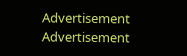Advertisement
Advertisement